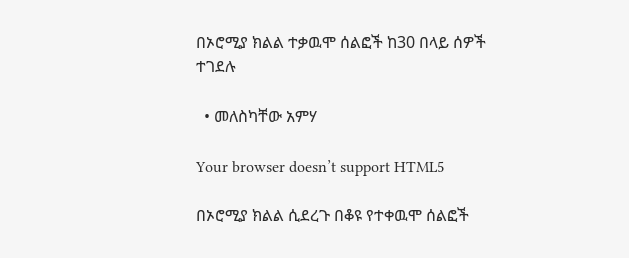በኦሮሚያ ክልል ተቃዉሞ ሰልፎች ከ30 በላይ ሰዎች ተገደሉ

  • መለስካቸው አምሃ

Your browser doesn’t support HTML5

በኦሮሚያ ክልል ሲደረጉ በቆዩ የተቀዉሞ ሰልፎች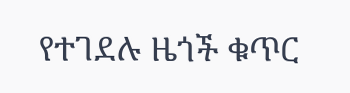የተገደሉ ዜጎች ቁጥር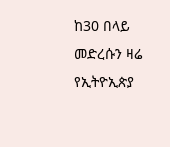ከ30 በላይ መድረሱን ዛሬ የኢትዮኢጵያ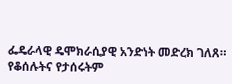ፌዴራላዊ ዴሞክራሲያዊ አንድነት መድረክ ገለጸ። የቆሰሉትና የታሰሩትም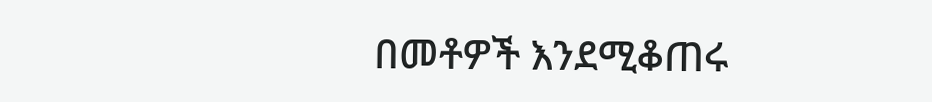በመቶዎች እንደሚቆጠሩ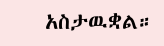አስታዉቋል።